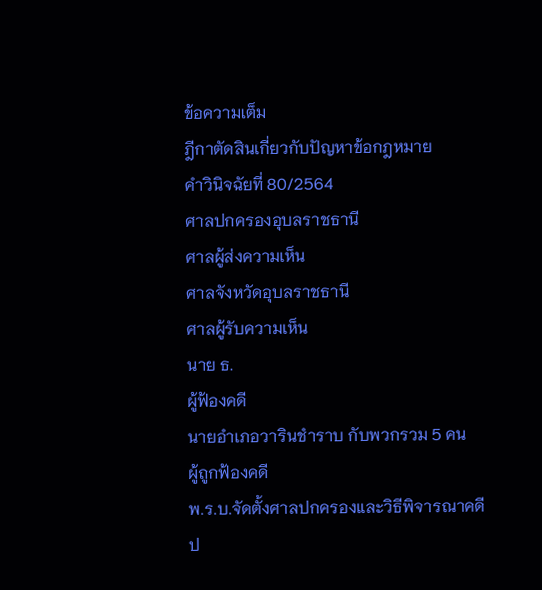ข้อความเต็ม
ฎีกาตัดสินเกี่ยวกับปัญหาข้อกฎหมาย
คำวินิจฉัยที่ 80/2564
ศาลปกครองอุบลราชธานี
ศาลผู้ส่งความเห็น
ศาลจังหวัดอุบลราชธานี
ศาลผู้รับความเห็น
นาย ธ.
ผู้ฟ้องคดี
นายอำเภอวารินชำราบ กับพวกรวม 5 คน
ผู้ถูกฟ้องคดี
พ.ร.บ.จัดตั้งศาลปกครองและวิธีพิจารณาคดีป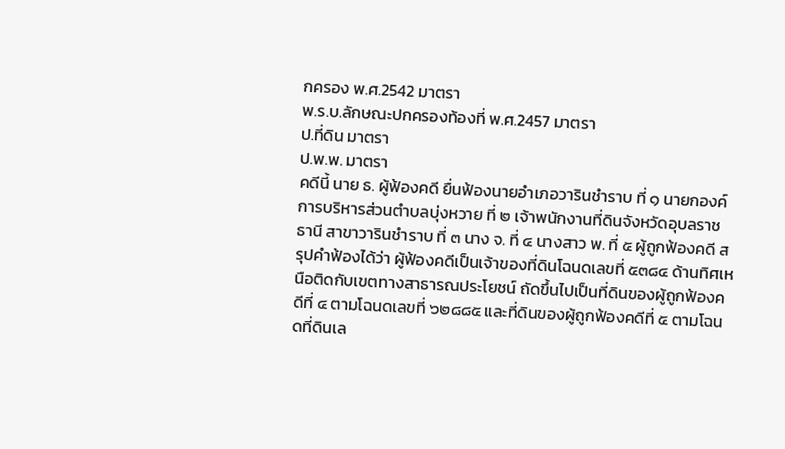กครอง พ.ศ.2542 มาตรา
พ.ร.บ.ลักษณะปกครองท้องที่ พ.ศ.2457 มาตรา
ป.ที่ดิน มาตรา
ป.พ.พ. มาตรา
คดีนี้ นาย ธ. ผู้ฟ้องคดี ยื่นฟ้องนายอำเภอวารินชำราบ ที่ ๑ นายกองค์การบริหารส่วนตำบลบุ่งหวาย ที่ ๒ เจ้าพนักงานที่ดินจังหวัดอุบลราชธานี สาขาวารินชำราบ ที่ ๓ นาง จ. ที่ ๔ นางสาว พ. ที่ ๕ ผู้ถูกฟ้องคดี สรุปคำฟ้องได้ว่า ผู้ฟ้องคดีเป็นเจ้าของที่ดินโฉนดเลขที่ ๕๓๘๔ ด้านทิศเหนือติดกับเขตทางสาธารณประโยชน์ ถัดขึ้นไปเป็นที่ดินของผู้ถูกฟ้องคดีที่ ๔ ตามโฉนดเลขที่ ๖๒๘๘๕ และที่ดินของผู้ถูกฟ้องคดีที่ ๕ ตามโฉนดที่ดินเล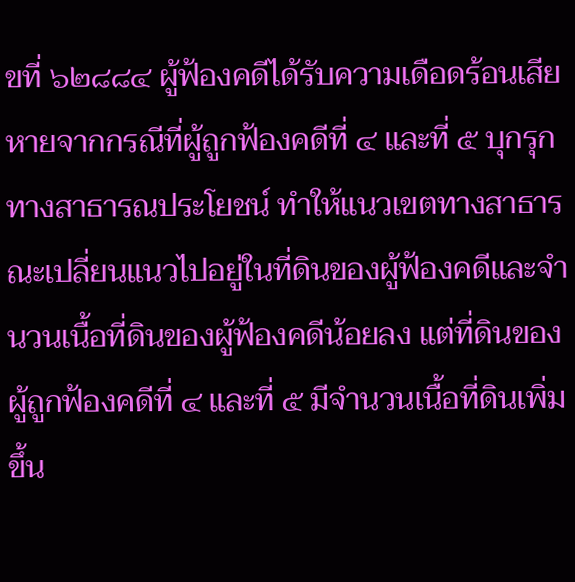ขที่ ๖๒๘๘๔ ผู้ฟ้องคดีได้รับความเดือดร้อนเสียหายจากกรณีที่ผู้ถูกฟ้องคดีที่ ๔ และที่ ๕ บุกรุกทางสาธารณประโยชน์ ทำให้แนวเขตทางสาธารณะเปลี่ยนแนวไปอยู่ในที่ดินของผู้ฟ้องคดีและจำนวนเนื้อที่ดินของผู้ฟ้องคดีน้อยลง แต่ที่ดินของผู้ถูกฟ้องคดีที่ ๔ และที่ ๕ มีจำนวนเนื้อที่ดินเพิ่มขึ้น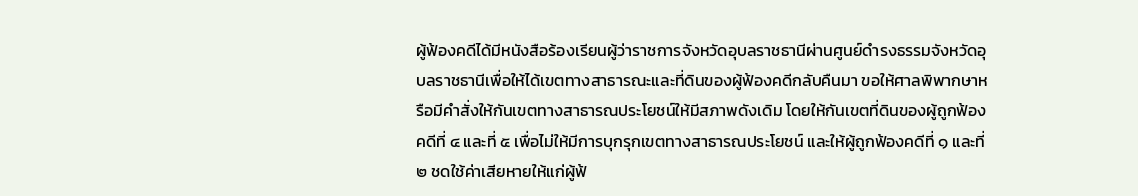ผู้ฟ้องคดีได้มีหนังสือร้องเรียนผู้ว่าราชการจังหวัดอุบลราชธานีผ่านศูนย์ดำรงธรรมจังหวัดอุบลราชธานีเพื่อให้ได้เขตทางสาธารณะและที่ดินของผู้ฟ้องคดีกลับคืนมา ขอให้ศาลพิพากษาหรือมีคำสั่งให้กันเขตทางสาธารณประโยชน์ให้มีสภาพดังเดิม โดยให้กันเขตที่ดินของผู้ถูกฟ้องคดีที่ ๔ และที่ ๕ เพื่อไม่ให้มีการบุกรุกเขตทางสาธารณประโยชน์ และให้ผู้ถูกฟ้องคดีที่ ๑ และที่ ๒ ชดใช้ค่าเสียหายให้แก่ผู้ฟ้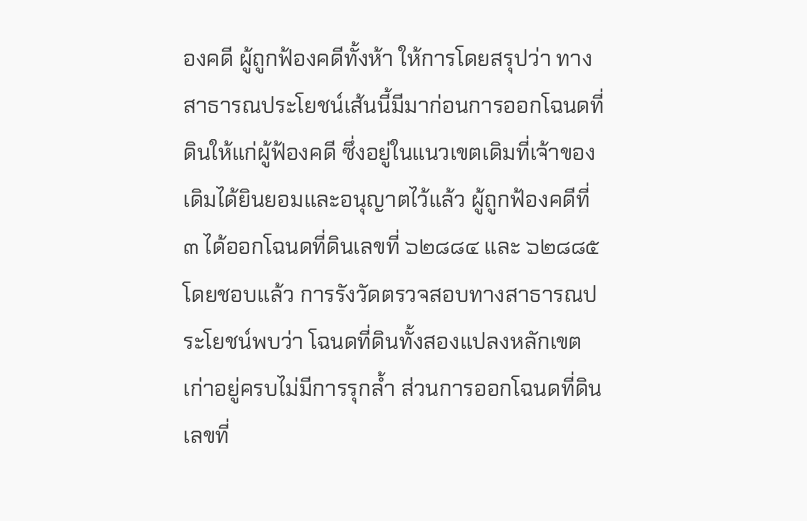องคดี ผู้ถูกฟ้องคดีทั้งห้า ให้การโดยสรุปว่า ทางสาธารณประโยชน์เส้นนี้มีมาก่อนการออกโฉนดที่ดินให้แก่ผู้ฟ้องคดี ซึ่งอยู่ในแนวเขตเดิมที่เจ้าของเดิมได้ยินยอมและอนุญาตไว้แล้ว ผู้ถูกฟ้องคดีที่ ๓ ได้ออกโฉนดที่ดินเลขที่ ๖๒๘๘๔ และ ๖๒๘๘๕ โดยชอบแล้ว การรังวัดตรวจสอบทางสาธารณประโยชน์พบว่า โฉนดที่ดินทั้งสองแปลงหลักเขตเก่าอยู่ครบไม่มีการรุกล้ำ ส่วนการออกโฉนดที่ดินเลขที่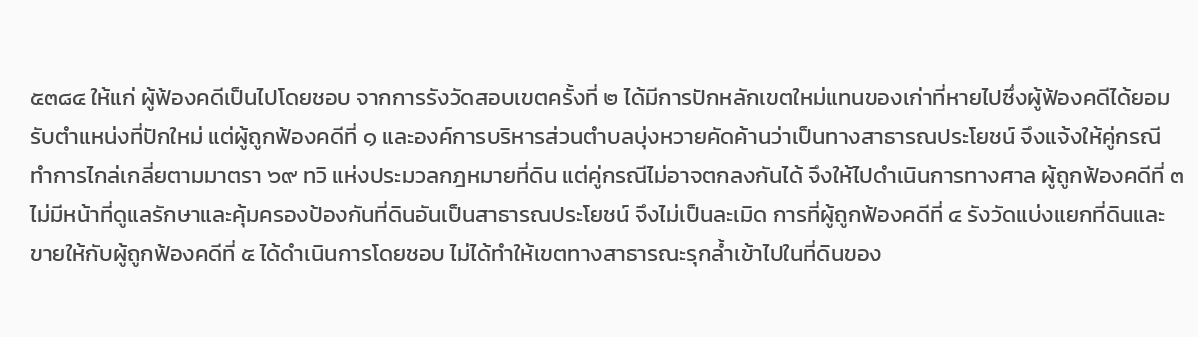๕๓๘๔ ให้แก่ ผู้ฟ้องคดีเป็นไปโดยชอบ จากการรังวัดสอบเขตครั้งที่ ๒ ได้มีการปักหลักเขตใหม่แทนของเก่าที่หายไปซึ่งผู้ฟ้องคดีได้ยอมรับตำแหน่งที่ปักใหม่ แต่ผู้ถูกฟ้องคดีที่ ๑ และองค์การบริหารส่วนตำบลบุ่งหวายคัดค้านว่าเป็นทางสาธารณประโยชน์ จึงแจ้งให้คู่กรณีทำการไกล่เกลี่ยตามมาตรา ๖๙ ทวิ แห่งประมวลกฎหมายที่ดิน แต่คู่กรณีไม่อาจตกลงกันได้ จึงให้ไปดำเนินการทางศาล ผู้ถูกฟ้องคดีที่ ๓ ไม่มีหน้าที่ดูแลรักษาและคุ้มครองป้องกันที่ดินอันเป็นสาธารณประโยชน์ จึงไม่เป็นละเมิด การที่ผู้ถูกฟ้องคดีที่ ๔ รังวัดแบ่งแยกที่ดินและขายให้กับผู้ถูกฟ้องคดีที่ ๕ ได้ดำเนินการโดยชอบ ไม่ได้ทำให้เขตทางสาธารณะรุกล้ำเข้าไปในที่ดินของ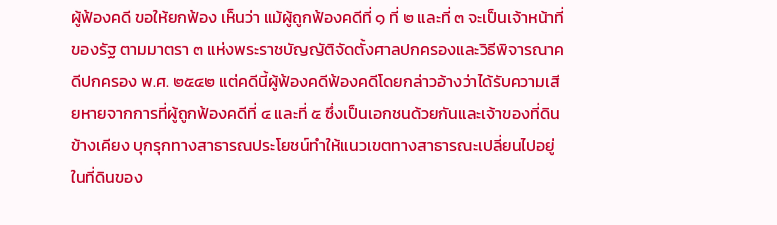ผู้ฟ้องคดี ขอให้ยกฟ้อง เห็นว่า แม้ผู้ถูกฟ้องคดีที่ ๑ ที่ ๒ และที่ ๓ จะเป็นเจ้าหน้าที่ของรัฐ ตามมาตรา ๓ แห่งพระราชบัญญัติจัดตั้งศาลปกครองและวิธีพิจารณาคดีปกครอง พ.ศ. ๒๕๔๒ แต่คดีนี้ผู้ฟ้องคดีฟ้องคดีโดยกล่าวอ้างว่าได้รับความเสียหายจากการที่ผู้ถูกฟ้องคดีที่ ๔ และที่ ๕ ซึ่งเป็นเอกชนด้วยกันและเจ้าของที่ดินข้างเคียง บุกรุกทางสาธารณประโยชน์ทำให้แนวเขตทางสาธารณะเปลี่ยนไปอยู่ในที่ดินของ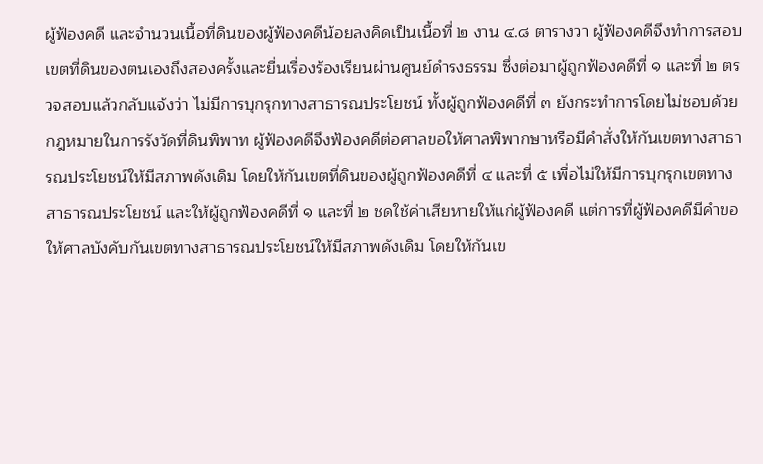ผู้ฟ้องคดี และจำนวนเนื้อที่ดินของผู้ฟ้องคดีน้อยลงคิดเป็นเนื้อที่ ๒ งาน ๔.๘ ตารางวา ผู้ฟ้องคดีจึงทำการสอบเขตที่ดินของตนเองถึงสองครั้งและยื่นเรื่องร้องเรียนผ่านศูนย์ดำรงธรรม ซึ่งต่อมาผู้ถูกฟ้องคดีที่ ๑ และที่ ๒ ตรวจสอบแล้วกลับแจ้งว่า ไม่มีการบุกรุกทางสาธารณประโยชน์ ทั้งผู้ถูกฟ้องคดีที่ ๓ ยังกระทำการโดยไม่ชอบด้วยกฎหมายในการรังวัดที่ดินพิพาท ผู้ฟ้องคดีจึงฟ้องคดีต่อศาลขอให้ศาลพิพากษาหรือมีคำสั่งให้กันเขตทางสาธารณประโยชน์ให้มีสภาพดังเดิม โดยให้กันเขตที่ดินของผู้ถูกฟ้องคดีที่ ๔ และที่ ๕ เพื่อไม่ให้มีการบุกรุกเขตทางสาธารณประโยชน์ และให้ผู้ถูกฟ้องคดีที่ ๑ และที่ ๒ ชดใช้ค่าเสียหายให้แก่ผู้ฟ้องคดี แต่การที่ผู้ฟ้องคดีมีคำขอให้ศาลบังคับกันเขตทางสาธารณประโยชน์ให้มีสภาพดังเดิม โดยให้กันเข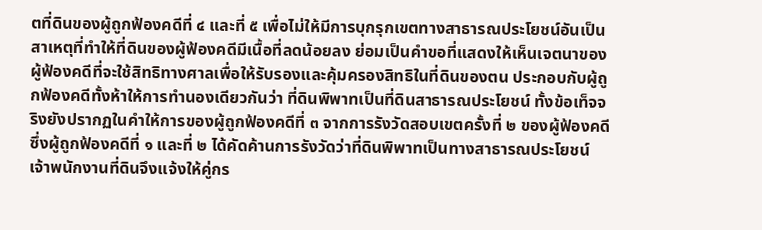ตที่ดินของผู้ถูกฟ้องคดีที่ ๔ และที่ ๕ เพื่อไม่ให้มีการบุกรุกเขตทางสาธารณประโยชน์อันเป็นสาเหตุที่ทำให้ที่ดินของผู้ฟ้องคดีมีเนื้อที่ลดน้อยลง ย่อมเป็นคำขอที่แสดงให้เห็นเจตนาของผู้ฟ้องคดีที่จะใช้สิทธิทางศาลเพื่อให้รับรองและคุ้มครองสิทธิในที่ดินของตน ประกอบกับผู้ถูกฟ้องคดีทั้งห้าให้การทำนองเดียวกันว่า ที่ดินพิพาทเป็นที่ดินสาธารณประโยชน์ ทั้งข้อเท็จจริงยังปรากฏในคำให้การของผู้ถูกฟ้องคดีที่ ๓ จากการรังวัดสอบเขตครั้งที่ ๒ ของผู้ฟ้องคดี ซึ่งผู้ถูกฟ้องคดีที่ ๑ และที่ ๒ ได้คัดค้านการรังวัดว่าที่ดินพิพาทเป็นทางสาธารณประโยชน์ เจ้าพนักงานที่ดินจึงแจ้งให้คู่กร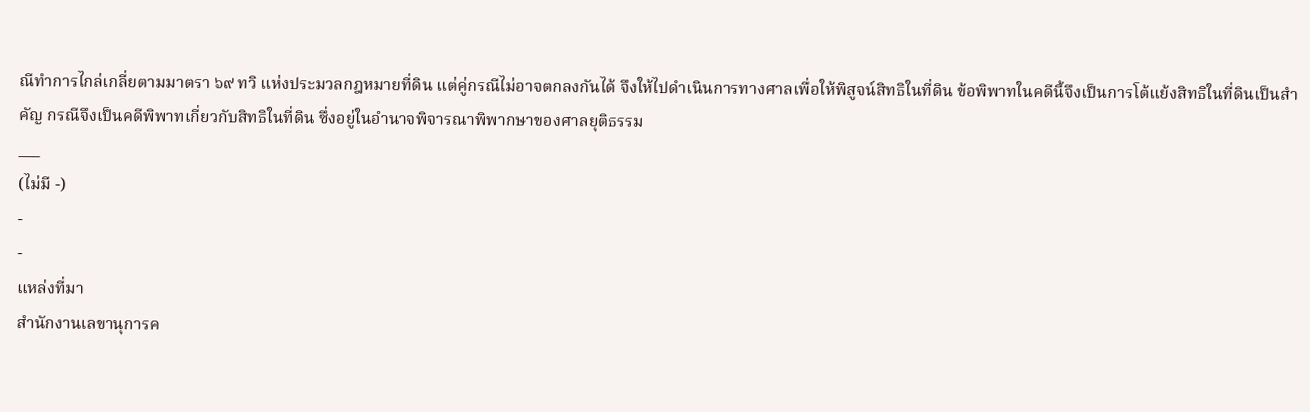ณีทำการไกล่เกลี่ยตามมาตรา ๖๙ ทวิ แห่งประมวลกฎหมายที่ดิน แต่คู่กรณีไม่อาจตกลงกันได้ จึงให้ไปดำเนินการทางศาลเพื่อให้พิสูจน์สิทธิในที่ดิน ข้อพิพาทในคดีนี้จึงเป็นการโต้แย้งสิทธิในที่ดินเป็นสำคัญ กรณีจึงเป็นคดีพิพาทเกี่ยวกับสิทธิในที่ดิน ซึ่งอยู่ในอำนาจพิจารณาพิพากษาของศาลยุติธรรม
___
(ไม่มี -)
-
-
แหล่งที่มา
สำนักงานเลขานุการค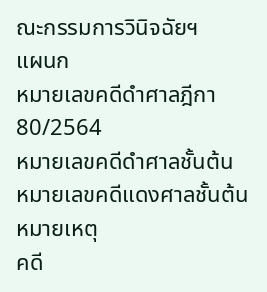ณะกรรมการวินิจฉัยฯ
แผนก
หมายเลขคดีดำศาลฎีกา
80/2564
หมายเลขคดีดำศาลชั้นต้น
หมายเลขคดีแดงศาลชั้นต้น
หมายเหตุ
คดี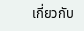เกี่ยวกับ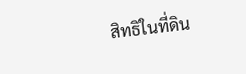สิทธิในที่ดิน